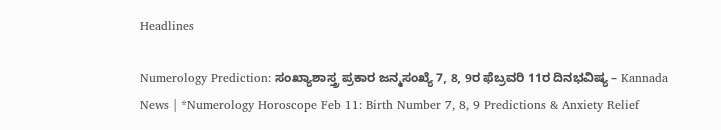Headlines

Numerology Prediction: ಸಂಖ್ಯಾಶಾಸ್ತ್ರ ಪ್ರಕಾರ ಜನ್ಮಸಂಖ್ಯೆ 7, 8, 9ರ ಫೆಬ್ರವರಿ 11ರ ದಿನಭವಿಷ್ಯ – Kannada News | *Numerology Horoscope Feb 11: Birth Number 7, 8, 9 Predictions & Anxiety Relief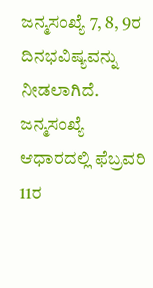ಜನ್ಮಸಂಖ್ಯೆ 7, 8, 9ರ ದಿನಭವಿಷ್ಯವನ್ನು ನೀಡಲಾಗಿದೆ. ಜನ್ಮಸಂಖ್ಯೆ ಆಧಾರದಲ್ಲಿ ಫೆಬ್ರವರಿ 11ರ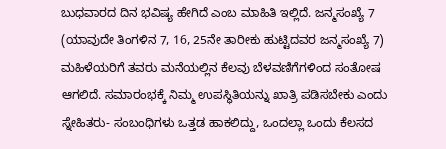ಬುಧವಾರದ ದಿನ ಭವಿಷ್ಯ ಹೇಗಿದೆ ಎಂಬ ಮಾಹಿತಿ ಇಲ್ಲಿದೆ. ಜನ್ಮಸಂಖ್ಯೆ 7 (ಯಾವುದೇ ತಿಂಗಳಿನ 7, 16, 25ನೇ ತಾರೀಕು ಹುಟ್ಟಿದವರ ಜನ್ಮಸಂಖ್ಯೆ 7) ಮಹಿಳೆಯರಿಗೆ ತವರು ಮನೆಯಲ್ಲಿನ ಕೆಲವು ಬೆಳವಣಿಗೆಗಳಿಂದ ಸಂತೋಷ ಆಗಲಿದೆ. ಸಮಾರಂಭಕ್ಕೆ ನಿಮ್ಮ ಉಪಸ್ಥಿತಿಯನ್ನು ಖಾತ್ರಿ ಪಡಿಸಬೇಕು ಎಂದು ಸ್ನೇಹಿತರು- ಸಂಬಂಧಿಗಳು ಒತ್ತಡ ಹಾಕಲಿದ್ದು, ಒಂದಲ್ಲಾ ಒಂದು ಕೆಲಸದ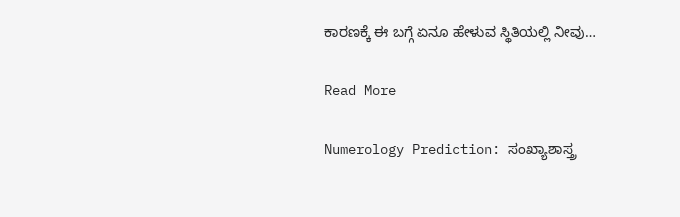ಕಾರಣಕ್ಕೆ ಈ ಬಗ್ಗೆ ಏನೂ ಹೇಳುವ ಸ್ಥಿತಿಯಲ್ಲಿ ನೀವು…

Read More

Numerology Prediction: ಸಂಖ್ಯಾಶಾಸ್ತ್ರ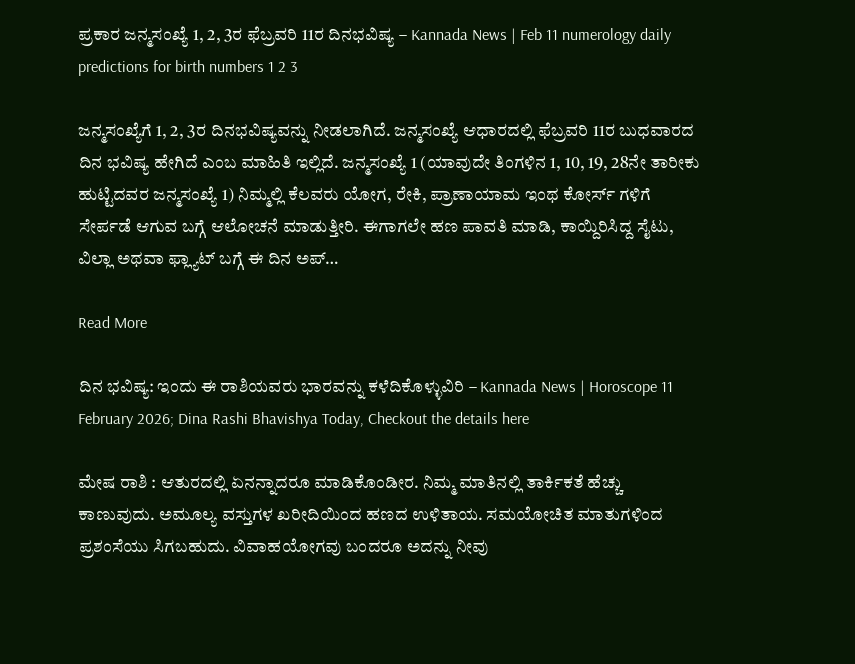ಪ್ರಕಾರ ಜನ್ಮಸಂಖ್ಯೆ 1, 2, 3ರ ಫೆಬ್ರವರಿ 11ರ ದಿನಭವಿಷ್ಯ – Kannada News | Feb 11 numerology daily predictions for birth numbers 1 2 3

ಜನ್ಮಸಂಖ್ಯೆಗೆ 1, 2, 3ರ ದಿನಭವಿಷ್ಯವನ್ನು ನೀಡಲಾಗಿದೆ. ಜನ್ಮಸಂಖ್ಯೆ ಆಧಾರದಲ್ಲಿ ಫೆಬ್ರವರಿ 11ರ ಬುಧವಾರದ ದಿನ ಭವಿಷ್ಯ ಹೇಗಿದೆ ಎಂಬ ಮಾಹಿತಿ ಇಲ್ಲಿದೆ. ಜನ್ಮಸಂಖ್ಯೆ 1 (ಯಾವುದೇ ತಿಂಗಳಿನ 1, 10, 19, 28ನೇ ತಾರೀಕು ಹುಟ್ಟಿದವರ ಜನ್ಮಸಂಖ್ಯೆ 1) ನಿಮ್ಮಲ್ಲಿ ಕೆಲವರು ಯೋಗ, ರೇಕಿ, ಪ್ರಾಣಾಯಾಮ ಇಂಥ ಕೋರ್ಸ್ ಗಳಿಗೆ ಸೇರ್ಪಡೆ ಆಗುವ ಬಗ್ಗೆ ಆಲೋಚನೆ ಮಾಡುತ್ತೀರಿ. ಈಗಾಗಲೇ ಹಣ ಪಾವತಿ ಮಾಡಿ, ಕಾಯ್ದಿರಿಸಿದ್ದ ಸೈಟು, ವಿಲ್ಲಾ ಅಥವಾ ಫ್ಲ್ಯಾಟ್ ಬಗ್ಗೆ ಈ ದಿನ ಅಪ್…

Read More

ದಿನ ಭವಿಷ್ಯ: ಇಂದು ಈ ರಾಶಿಯವರು ಭಾರವನ್ನು ಕಳೆದಿಕೊಳ್ಳುವಿರಿ – Kannada News | Horoscope 11 February 2026; Dina Rashi Bhavishya Today, Checkout the details here

ಮೇಷ ರಾಶಿ : ಆತುರದಲ್ಲಿ ಏನನ್ನಾದರೂ ಮಾಡಿಕೊಂಡೀರ. ನಿಮ್ಮ ಮಾತಿನಲ್ಲಿ ತಾರ್ಕಿಕತೆ ಹೆಚ್ಚು ಕಾಣುವುದು. ಅಮೂಲ್ಯ ವಸ್ತುಗಳ ಖರೀದಿಯಿಂದ ಹಣದ ಉಳಿತಾಯ. ಸಮಯೋಚಿತ ಮಾತುಗಳಿಂದ ಪ್ರಶಂಸೆಯು ಸಿಗಬಹುದು. ವಿವಾಹಯೋಗವು ಬಂದರೂ ಅದನ್ನು ನೀವು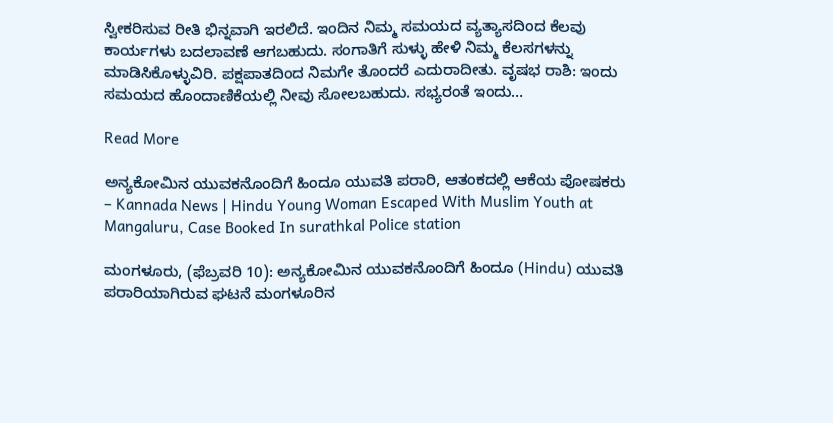ಸ್ವೀಕರಿಸುವ ರೀತಿ ಭಿನ್ನವಾಗಿ ಇರಲಿದೆ. ಇಂದಿನ ನಿಮ್ಮ ಸಮಯದ ವ್ಯತ್ಯಾಸದಿಂದ ಕೆಲವು ಕಾರ್ಯಗಳು ಬದಲಾವಣೆ ಆಗಬಹುದು. ಸಂಗಾತಿಗೆ ಸುಳ್ಳು ಹೇಳಿ ನಿಮ್ಮ ಕೆಲಸಗಳನ್ನು ಮಾಡಿಸಿಕೊಳ್ಳುವಿರಿ. ಪಕ್ಷಪಾತದಿಂದ ನಿಮಗೇ ತೊಂದರೆ ಎದುರಾದೀತು. ವೃಷಭ ರಾಶಿ: ಇಂದು ಸಮಯದ ಹೊಂದಾಣಿಕೆಯಲ್ಲಿ ನೀವು ಸೋಲಬಹುದು. ಸಭ್ಯರಂತೆ ಇಂದು…

Read More

ಅನ್ಯಕೋಮಿನ ಯುವಕನೊಂದಿಗೆ ಹಿಂದೂ ಯುವತಿ ಪರಾರಿ, ಆತಂಕದಲ್ಲಿ ಆಕೆಯ ಪೋಷಕರು – Kannada News | Hindu Young Woman Escaped With Muslim Youth at Mangaluru, Case Booked In surathkal Police station

ಮಂಗಳೂರು, (ಫೆಬ್ರವರಿ 10): ಅನ್ಯಕೋಮಿನ ಯುವಕನೊಂದಿಗೆ ಹಿಂದೂ (Hindu) ಯುವತಿ ಪರಾರಿಯಾಗಿರುವ ಘಟನೆ ಮಂಗಳೂರಿನ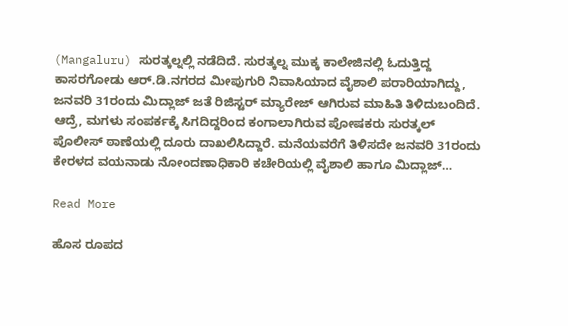(Mangaluru) ಸುರತ್ಕಲ್ನಲ್ಲಿ ನಡೆದಿದೆ. ಸುರತ್ಕಲ್ನ ಮುಕ್ಕ ಕಾಲೇಜಿನಲ್ಲಿ ಓದುತ್ತಿದ್ದ ಕಾಸರಗೋಡು ಆರ್.ಡಿ‌.ನಗರದ ಮೀಪುಗುರಿ ನಿವಾಸಿಯಾದ ವೈಶಾಲಿ ಪರಾರಿಯಾಗಿದ್ದು, ಜನವರಿ 31ರಂದು ಮಿದ್ಲಾಜ್ ಜತೆ ರಿಜಿಸ್ಟರ್ ಮ್ಯಾರೇಜ್ ಆಗಿರುವ ಮಾಹಿತಿ ತಿಳಿದುಬಂದಿದೆ. ಆದ್ರೆ, ಮಗಳು ಸಂಪರ್ಕಕ್ಕೆ ಸಿಗದಿದ್ದರಿಂದ ಕಂಗಾಲಾಗಿರುವ ಪೋಷಕರು ಸುರತ್ಕಲ್ ಪೊಲೀಸ್ ಠಾಣೆಯಲ್ಲಿ ದೂರು ದಾಖಲಿಸಿದ್ದಾರೆ. ಮನೆಯವರೆಗೆ ತಿಳಿಸದೇ ಜನವರಿ 31ರಂದು ಕೇರಳದ ವಯನಾಡು ನೋಂದಣಾಧಿಕಾರಿ ಕಚೇರಿಯಲ್ಲಿ ವೈಶಾಲಿ ಹಾಗೂ ಮಿದ್ಲಾಜ್…

Read More

ಹೊಸ ರೂಪದ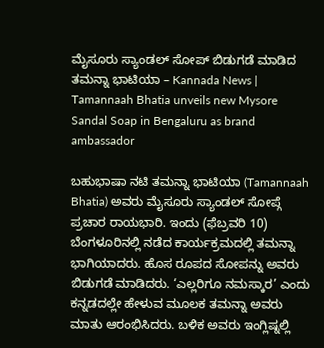ಮೈಸೂರು ಸ್ಯಾಂಡಲ್ ಸೋಪ್ ಬಿಡುಗಡೆ ಮಾಡಿದ ತಮನ್ನಾ ಭಾಟಿಯಾ – Kannada News | Tamannaah Bhatia unveils new Mysore Sandal Soap in Bengaluru as brand ambassador

ಬಹುಭಾಷಾ ನಟಿ ತಮನ್ನಾ ಭಾಟಿಯಾ (Tamannaah Bhatia) ಅವರು ಮೈಸೂರು ಸ್ಯಾಂಡಲ್ ಸೋಪ್ಗೆ ಪ್ರಚಾರ ರಾಯಭಾರಿ. ಇಂದು (ಫೆಬ್ರವರಿ 10) ಬೆಂಗಳೂರಿನಲ್ಲಿ ನಡೆದ ಕಾರ್ಯಕ್ರಮದಲ್ಲಿ ತಮನ್ನಾ ಭಾಗಿಯಾದರು. ಹೊಸ ರೂಪದ ಸೋಪನ್ನು ಅವರು ಬಿಡುಗಡೆ ಮಾಡಿದರು. ‘ಎಲ್ಲರಿಗೂ ನಮಸ್ಕಾರ’ ಎಂದು ಕನ್ನಡದಲ್ಲೇ ಹೇಳುವ ಮೂಲಕ ತಮನ್ನಾ ಅವರು ಮಾತು ಆರಂಭಿಸಿದರು. ಬಳಿಕ ಅವರು ಇಂಗ್ಲಿಷ್ನಲ್ಲಿ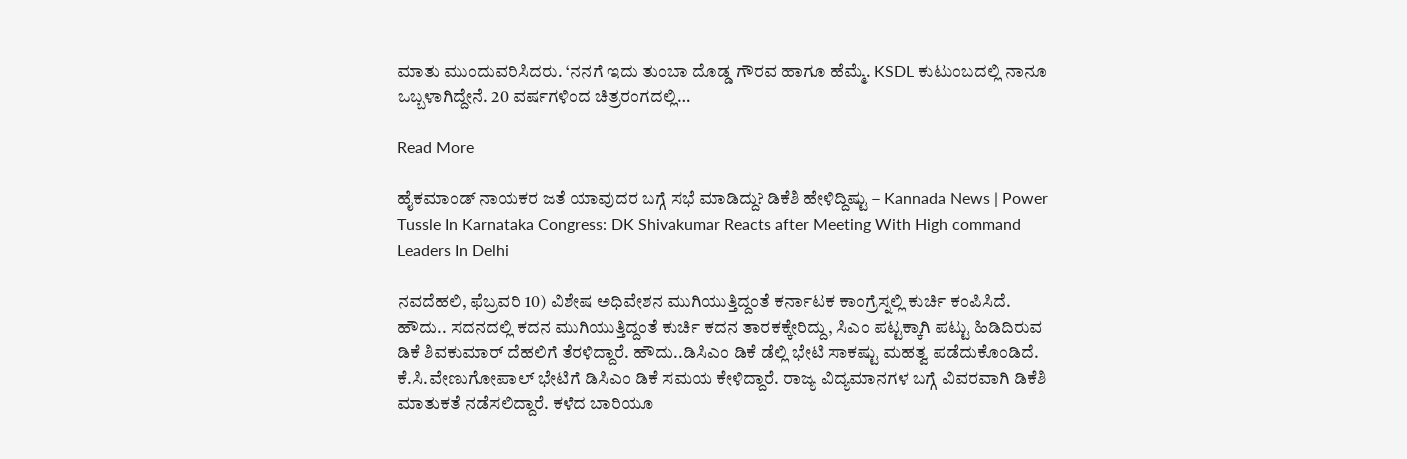ಮಾತು ಮುಂದುವರಿಸಿದರು. ‘ನನಗೆ ಇದು ತುಂಬಾ ದೊಡ್ಡ ಗೌರವ ಹಾಗೂ ಹೆಮ್ಮೆ. KSDL ಕುಟುಂಬದಲ್ಲಿ ನಾನೂ ಒಬ್ಬಳಾಗಿದ್ದೇನೆ. 20 ವರ್ಷಗಳಿಂದ ಚಿತ್ರರಂಗದಲ್ಲಿ…

Read More

ಹೈಕಮಾಂಡ್ ನಾಯಕರ ಜತೆ ಯಾವುದರ ಬಗ್ಗೆ ಸಭೆ ಮಾಡಿದ್ದು? ಡಿಕೆಶಿ ಹೇಳಿದ್ದಿಷ್ಟು – Kannada News | Power Tussle In Karnataka Congress: DK Shivakumar Reacts after Meeting With High command Leaders In Delhi

ನವದೆಹಲಿ, ಫೆಬ್ರವರಿ 10) ವಿಶೇಷ ಅಧಿವೇಶನ ಮುಗಿಯುತ್ತಿದ್ದಂತೆ ಕರ್ನಾಟಕ ಕಾಂಗ್ರೆಸ್ನಲ್ಲಿ ಕುರ್ಚಿ ಕಂಪಿಸಿದೆ. ಹೌದು.. ಸದನದಲ್ಲಿ ಕದನ ಮುಗಿಯುತ್ತಿದ್ದಂತೆ ಕುರ್ಚಿ ಕದನ ತಾರಕಕ್ಕೇರಿದ್ದು, ಸಿಎಂ ಪಟ್ಟಕ್ಕಾಗಿ ಪಟ್ಟು ಹಿಡಿದಿರುವ ಡಿಕೆ ಶಿವಕುಮಾರ್ ದೆಹಲಿಗೆ ತೆರಳಿದ್ದಾರೆ. ಹೌದು..ಡಿಸಿಎಂ ಡಿಕೆ ಡೆಲ್ಲಿ ಭೇಟಿ ಸಾಕಷ್ಟು ಮಹತ್ವ ಪಡೆದುಕೊಂಡಿದೆ. ಕೆ.ಸಿ.ವೇಣುಗೋಪಾಲ್ ಭೇಟಿಗೆ ಡಿಸಿಎಂ ಡಿಕೆ ಸಮಯ ಕೇಳಿದ್ದಾರೆ. ರಾಜ್ಯ ವಿದ್ಯಮಾನಗಳ ಬಗ್ಗೆ ವಿವರವಾಗಿ ಡಿಕೆಶಿ ಮಾತುಕತೆ ನಡೆಸಲಿದ್ದಾರೆ. ಕಳೆದ ಬಾರಿಯೂ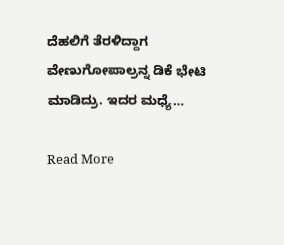ದೆಹಲಿಗೆ ತೆರಳಿದ್ದಾಗ ವೇಣುಗೋಪಾಲ್ರನ್ನ ಡಿಕೆ ಭೇಟಿ ಮಾಡಿದ್ರು. ಇದರ ಮಧ್ಯೆ…

Read More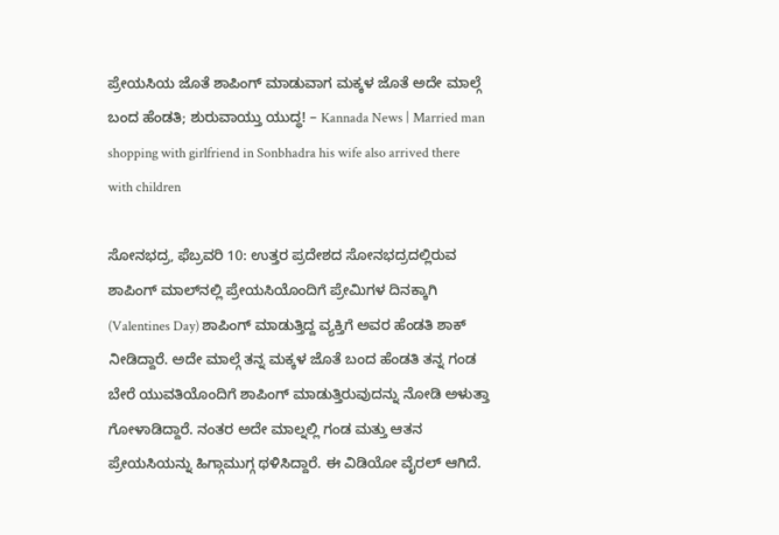ಪ್ರೇಯಸಿಯ ಜೊತೆ ಶಾಪಿಂಗ್ ಮಾಡುವಾಗ ಮಕ್ಕಳ ಜೊತೆ ಅದೇ ಮಾಲ್ಗೆ ಬಂದ ಹೆಂಡತಿ; ಶುರುವಾಯ್ತು ಯುದ್ಧ! – Kannada News | Married man shopping with girlfriend in Sonbhadra his wife also arrived there with children

ಸೋನಭದ್ರ, ಫೆಬ್ರವರಿ 10: ಉತ್ತರ ಪ್ರದೇಶದ ಸೋನಭದ್ರದಲ್ಲಿರುವ ಶಾಪಿಂಗ್ ಮಾಲ್‌ನಲ್ಲಿ ಪ್ರೇಯಸಿಯೊಂದಿಗೆ ಪ್ರೇಮಿಗಳ ದಿನಕ್ಕಾಗಿ (Valentines Day) ಶಾಪಿಂಗ್ ಮಾಡುತ್ತಿದ್ದ ವ್ಯಕ್ತಿಗೆ ಅವರ ಹೆಂಡತಿ ಶಾಕ್ ನೀಡಿದ್ದಾರೆ. ಅದೇ ಮಾಲ್ಗೆ ತನ್ನ ಮಕ್ಕಳ ಜೊತೆ ಬಂದ ಹೆಂಡತಿ ತನ್ನ ಗಂಡ ಬೇರೆ ಯುವತಿಯೊಂದಿಗೆ ಶಾಪಿಂಗ್ ಮಾಡುತ್ತಿರುವುದನ್ನು ನೋಡಿ ಅಳುತ್ತಾ ಗೋಳಾಡಿದ್ದಾರೆ. ನಂತರ ಅದೇ ಮಾಲ್ನಲ್ಲಿ ಗಂಡ ಮತ್ತು ಆತನ ಪ್ರೇಯಸಿಯನ್ನು ಹಿಗ್ಗಾಮುಗ್ಗ ಥಳಿಸಿದ್ದಾರೆ. ಈ ವಿಡಿಯೋ ವೈರಲ್ ಆಗಿದೆ.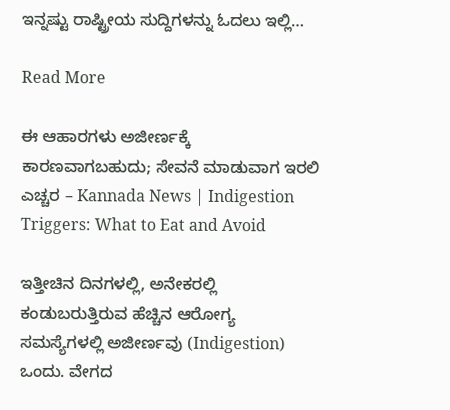ಇನ್ನಷ್ಟು ರಾಷ್ಟ್ರೀಯ ಸುದ್ದಿಗಳನ್ನು ಓದಲು ಇಲ್ಲಿ…

Read More

ಈ ಆಹಾರಗಳು ಅಜೀರ್ಣಕ್ಕೆ ಕಾರಣವಾಗಬಹುದು; ಸೇವನೆ ಮಾಡುವಾಗ ಇರಲಿ ಎಚ್ಚರ – Kannada News | Indigestion Triggers: What to Eat and Avoid

ಇತ್ತೀಚಿನ ದಿನಗಳಲ್ಲಿ, ಅನೇಕರಲ್ಲಿ ಕಂಡುಬರುತ್ತಿರುವ ಹೆಚ್ಚಿನ ಆರೋಗ್ಯ ಸಮಸ್ಯೆಗಳಲ್ಲಿ ಅಜೀರ್ಣವು (Indigestion) ಒಂದು. ವೇಗದ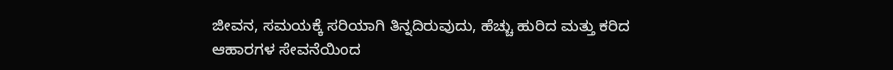ಜೀವನ, ಸಮಯಕ್ಕೆ ಸರಿಯಾಗಿ ತಿನ್ನದಿರುವುದು, ಹೆಚ್ಚು ಹುರಿದ ಮತ್ತು ಕರಿದ ಆಹಾರಗಳ ಸೇವನೆಯಿಂದ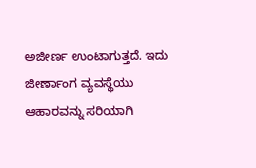ಅಜೀರ್ಣ ಉಂಟಾಗುತ್ತದೆ. ಇದು ಜೀರ್ಣಾಂಗ ವ್ಯವಸ್ಥೆಯು ಆಹಾರವನ್ನು ಸರಿಯಾಗಿ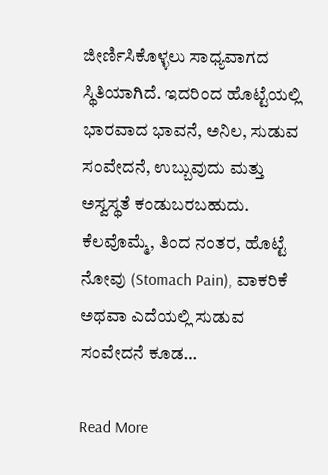ಜೀರ್ಣಿಸಿಕೊಳ್ಳಲು ಸಾಧ್ಯವಾಗದ ಸ್ಥಿತಿಯಾಗಿದೆ. ಇದರಿಂದ ಹೊಟ್ಟೆಯಲ್ಲಿ ಭಾರವಾದ ಭಾವನೆ, ಅನಿಲ, ಸುಡುವ ಸಂವೇದನೆ, ಉಬ್ಬುವುದು ಮತ್ತು ಅಸ್ವಸ್ಥತೆ ಕಂಡುಬರಬಹುದು. ಕೆಲವೊಮ್ಮೆ, ತಿಂದ ನಂತರ, ಹೊಟ್ಟೆ ನೋವು (Stomach Pain), ವಾಕರಿಕೆ ಅಥವಾ ಎದೆಯಲ್ಲಿ ಸುಡುವ ಸಂವೇದನೆ ಕೂಡ…

Read More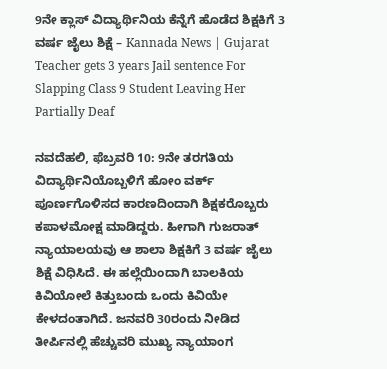9ನೇ ಕ್ಲಾಸ್ ವಿದ್ಯಾರ್ಥಿನಿಯ ಕೆನ್ನೆಗೆ ಹೊಡೆದ ಶಿಕ್ಷಕಿಗೆ 3 ವರ್ಷ ಜೈಲು ಶಿಕ್ಷೆ – Kannada News | Gujarat Teacher gets 3 years Jail sentence For Slapping Class 9 Student Leaving Her Partially Deaf

ನವದೆಹಲಿ, ಫೆಬ್ರವರಿ 10: 9ನೇ ತರಗತಿಯ ವಿದ್ಯಾರ್ಥಿನಿಯೊಬ್ಬಳಿಗೆ ಹೋಂ ವರ್ಕ್ ಪೂರ್ಣಗೊಳಿಸದ ಕಾರಣದಿಂದಾಗಿ ಶಿಕ್ಷಕರೊಬ್ಬರು ಕಪಾಳಮೋಕ್ಷ ಮಾಡಿದ್ದರು. ಹೀಗಾಗಿ ಗುಜರಾತ್ ನ್ಯಾಯಾಲಯವು ಆ ಶಾಲಾ ಶಿಕ್ಷಕಿಗೆ 3 ವರ್ಷ ಜೈಲು ಶಿಕ್ಷೆ ವಿಧಿಸಿದೆ. ಈ ಹಲ್ಲೆಯಿಂದಾಗಿ ಬಾಲಕಿಯ ಕಿವಿಯೋಲೆ ಕಿತ್ತುಬಂದು ಒಂದು ಕಿವಿಯೇ ಕೇಳದಂತಾಗಿದೆ. ಜನವರಿ 30ರಂದು ನೀಡಿದ ತೀರ್ಪಿನಲ್ಲಿ ಹೆಚ್ಚುವರಿ ಮುಖ್ಯ ನ್ಯಾಯಾಂಗ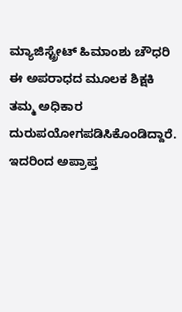ಮ್ಯಾಜಿಸ್ಟ್ರೇಟ್ ಹಿಮಾಂಶು ಚೌಧರಿ ಈ ಅಪರಾಧದ ಮೂಲಕ ಶಿಕ್ಷಕಿ ತಮ್ಮ ಅಧಿಕಾರ ದುರುಪಯೋಗಪಡಿಸಿಕೊಂಡಿದ್ದಾರೆ. ಇದರಿಂದ ಅಪ್ರಾಪ್ತ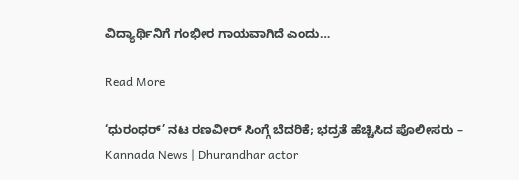ವಿದ್ಯಾರ್ಥಿನಿಗೆ ಗಂಭೀರ ಗಾಯವಾಗಿದೆ ಎಂದು…

Read More

‘ಧುರಂಧರ್’ ನಟ ರಣವೀರ್ ಸಿಂಗ್ಗೆ ಬೆದರಿಕೆ; ಭದ್ರತೆ ಹೆಚ್ಚಿಸಿದ ಪೊಲೀಸರು – Kannada News | Dhurandhar actor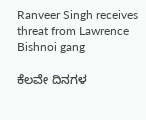Ranveer Singh receives threat from Lawrence Bishnoi gang

ಕೆಲವೇ ದಿನಗಳ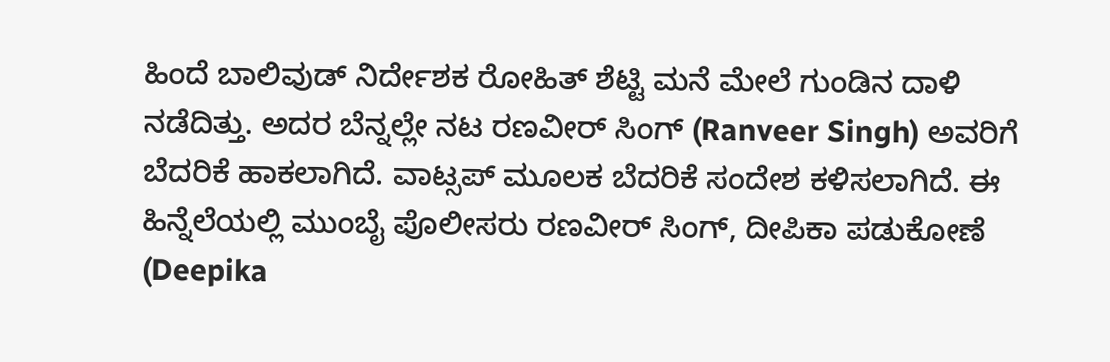ಹಿಂದೆ ಬಾಲಿವುಡ್ ನಿರ್ದೇಶಕ ರೋಹಿತ್ ಶೆಟ್ಟಿ ಮನೆ ಮೇಲೆ ಗುಂಡಿನ ದಾಳಿ ನಡೆದಿತ್ತು. ಅದರ ಬೆನ್ನಲ್ಲೇ ನಟ ರಣವೀರ್ ಸಿಂಗ್ (Ranveer Singh) ಅವರಿಗೆ ಬೆದರಿಕೆ ಹಾಕಲಾಗಿದೆ. ವಾಟ್ಸಪ್ ಮೂಲಕ ಬೆದರಿಕೆ ಸಂದೇಶ ಕಳಿಸಲಾಗಿದೆ. ಈ ಹಿನ್ನೆಲೆಯಲ್ಲಿ ಮುಂಬೈ ಪೊಲೀಸರು ರಣವೀರ್ ಸಿಂಗ್, ದೀಪಿಕಾ ಪಡುಕೋಣೆ (Deepika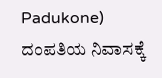Padukone) ದಂಪತಿಯ ನಿವಾಸಕ್ಕೆ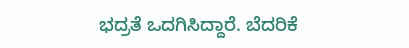ಭದ್ರತೆ ಒದಗಿಸಿದ್ದಾರೆ. ಬೆದರಿಕೆ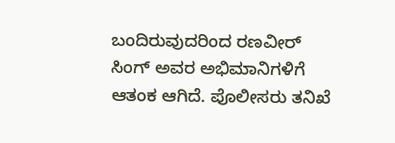ಬಂದಿರುವುದರಿಂದ ರಣವೀರ್ ಸಿಂಗ್ ಅವರ ಅಭಿಮಾನಿಗಳಿಗೆ ಆತಂಕ ಆಗಿದೆ. ಪೊಲೀಸರು ತನಿಖೆ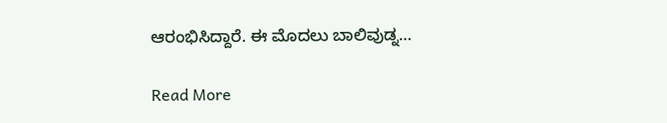ಆರಂಭಿಸಿದ್ದಾರೆ. ಈ ಮೊದಲು ಬಾಲಿವುಡ್ನ…

Read More